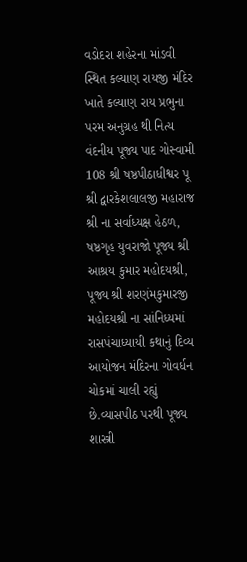વડોદરા શહેરના માંડવી સ્થિત કલ્યાણ રાયજી મંદિર ખાતે કલ્યાણ રાય પ્રભુના પરમ અનુગ્રહ થી નિત્ય વંદનીય પૂજ્ય પાદ ગોસ્વામી 108 શ્રી ષષ્ઠપીઠાધીશ્વર પૂ શ્રી દ્વારકેશલાલજી મહારાજ શ્રી ના સર્વાધ્યક્ષ હેઠળ, ષષ્ઠગૃહ યુવરાજો પૂજ્ય શ્રી આશ્રય કુમાર મહોદયશ્રી, પૂજ્ય શ્રી શરણંમકુમારજી મહોદયશ્રી ના સાંનિધ્યમાં રાસપંચાધ્યાયી કથાનું દિવ્ય આયોજન મંદિરના ગોવર્ધન ચોકમાં ચાલી રહ્યું છે.વ્યાસપીઠ પરથી પૂજ્ય શાસ્ત્રી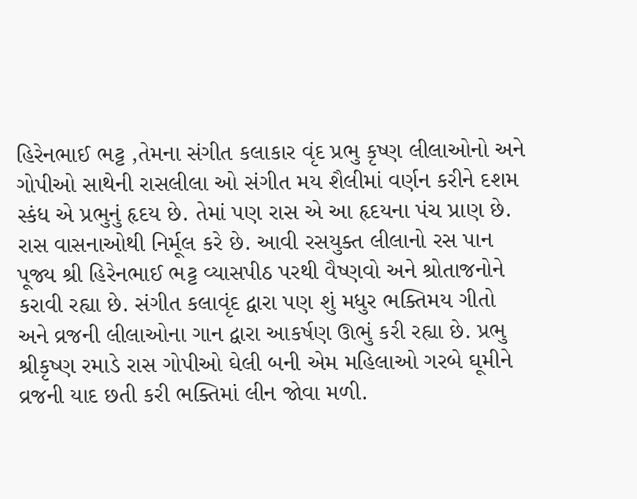હિરેનભાઈ ભટ્ટ ,તેમના સંગીત કલાકાર વૃંદ પ્રભુ કૃષ્ણ લીલાઓનો અને ગોપીઓ સાથેની રાસલીલા ઓ સંગીત મય શૈલીમાં વર્ણન કરીને દશમ સ્કંધ એ પ્રભુનું હૃદય છે. તેમાં પણ રાસ એ આ હૃદયના પંચ પ્રાણ છે. રાસ વાસનાઓથી નિર્મૂલ કરે છે. આવી રસયુક્ત લીલાનો રસ પાન પૂજ્ય શ્રી હિરેનભાઈ ભટ્ટ વ્યાસપીઠ પરથી વૈષ્ણવો અને શ્રોતાજનોને કરાવી રહ્યા છે. સંગીત કલાવૃંદ દ્વારા પણ શું મધુર ભક્તિમય ગીતો અને વ્રજની લીલાઓના ગાન દ્વારા આકર્ષણ ઊભું કરી રહ્યા છે. પ્રભુ શ્રીકૃષ્ણ રમાડે રાસ ગોપીઓ ઘેલી બની એમ મહિલાઓ ગરબે ઘૂમીને વ્રજની યાદ છતી કરી ભક્તિમાં લીન જોવા મળી.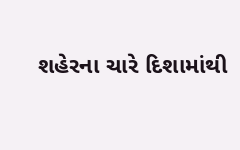શહેરના ચારે દિશામાંથી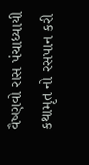વૈષ્ણવો રાસ પંચાધ્યાયી કથામૃત નો રસપાન કરી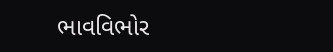ભાવવિભોર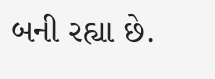બની રહ્યા છે.